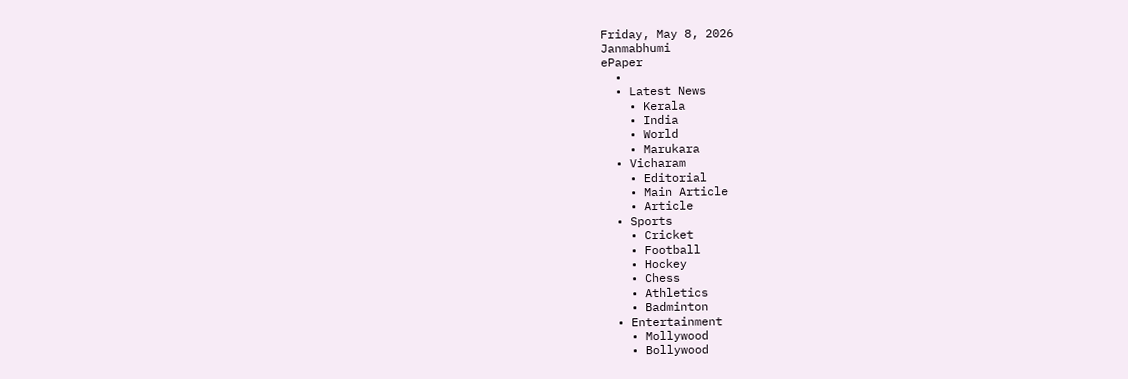Friday, May 8, 2026
Janmabhumi
ePaper
  •
  • Latest News
    • Kerala
    • India
    • World
    • Marukara
  • Vicharam
    • Editorial
    • Main Article
    • Article
  • Sports
    • Cricket
    • Football
    • Hockey
    • Chess
    • Athletics
    • Badminton
  • Entertainment
    • Mollywood
    • Bollywood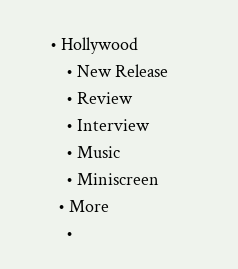• Hollywood
    • New Release
    • Review
    • Interview
    • Music
    • Miniscreen
  • More
    •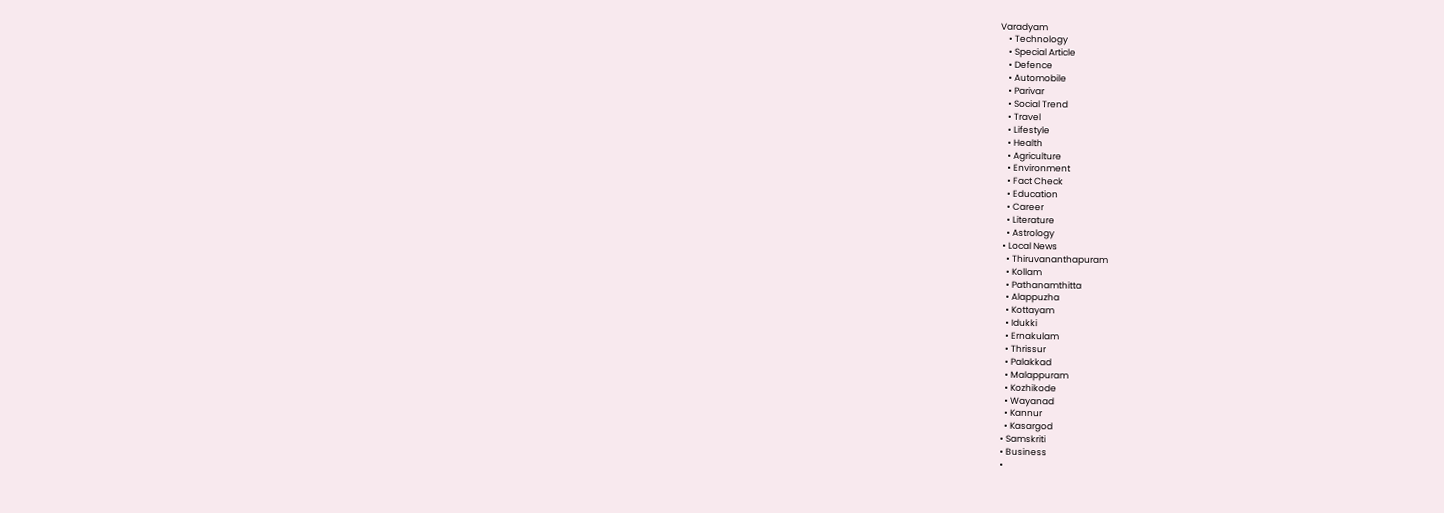Varadyam
    • Technology
    • Special Article
    • Defence
    • Automobile
    • Parivar
    • Social Trend
    • Travel
    • Lifestyle
    • Health
    • Agriculture
    • Environment
    • Fact Check
    • Education
    • Career
    • Literature
    • Astrology
  • Local News
    • Thiruvananthapuram
    • Kollam
    • Pathanamthitta
    • Alappuzha
    • Kottayam
    • Idukki
    • Ernakulam
    • Thrissur
    • Palakkad
    • Malappuram
    • Kozhikode
    • Wayanad
    • Kannur
    • Kasargod
  • Samskriti
  • Business
  •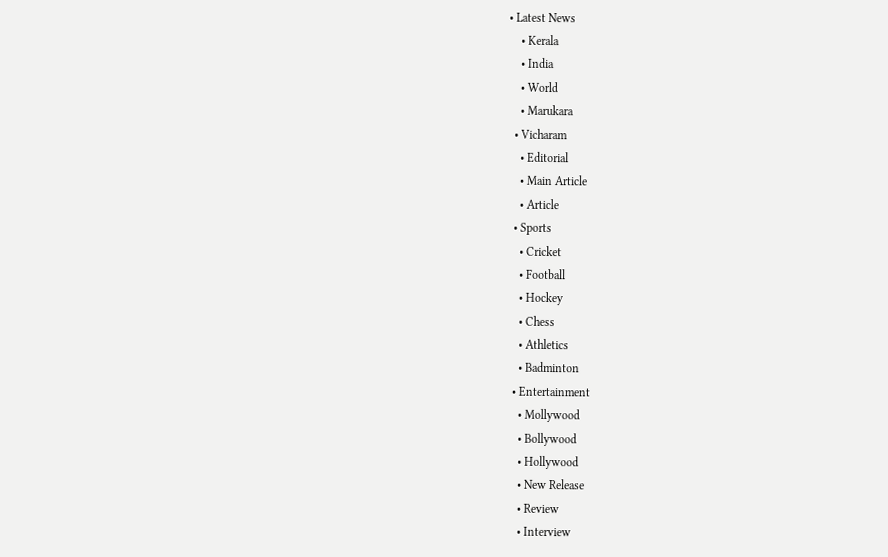• Latest News
    • Kerala
    • India
    • World
    • Marukara
  • Vicharam
    • Editorial
    • Main Article
    • Article
  • Sports
    • Cricket
    • Football
    • Hockey
    • Chess
    • Athletics
    • Badminton
  • Entertainment
    • Mollywood
    • Bollywood
    • Hollywood
    • New Release
    • Review
    • Interview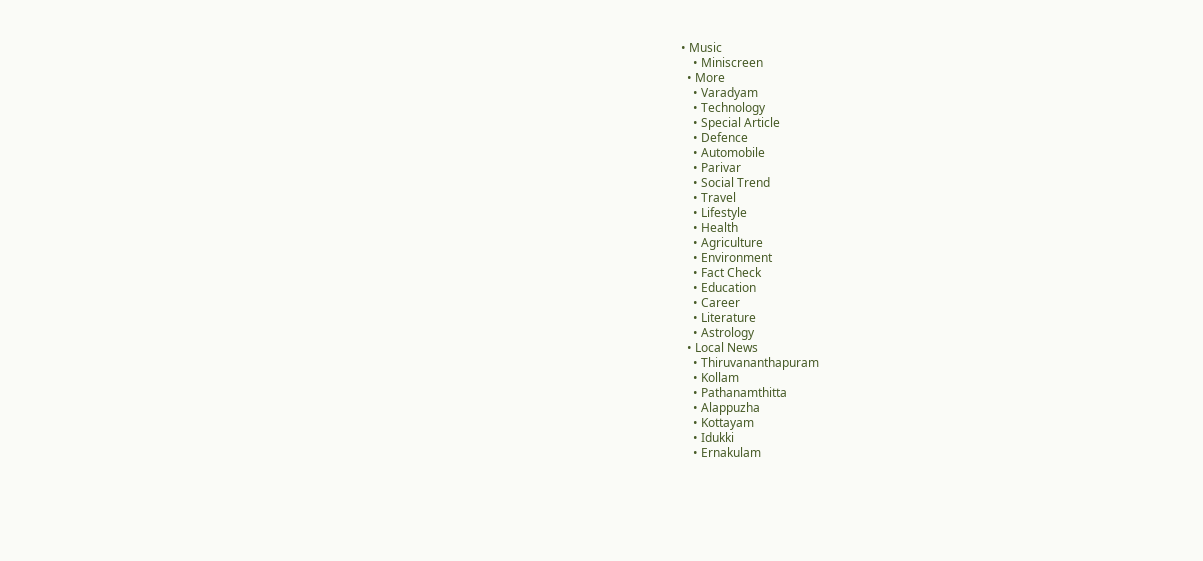• Music
    • Miniscreen
  • More
    • Varadyam
    • Technology
    • Special Article
    • Defence
    • Automobile
    • Parivar
    • Social Trend
    • Travel
    • Lifestyle
    • Health
    • Agriculture
    • Environment
    • Fact Check
    • Education
    • Career
    • Literature
    • Astrology
  • Local News
    • Thiruvananthapuram
    • Kollam
    • Pathanamthitta
    • Alappuzha
    • Kottayam
    • Idukki
    • Ernakulam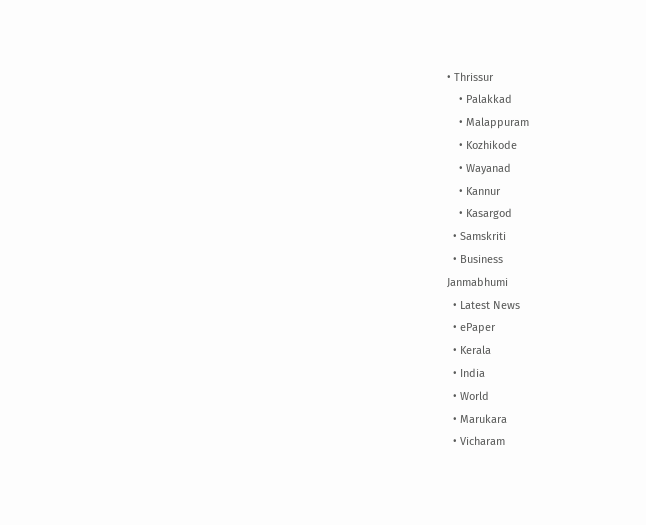• Thrissur
    • Palakkad
    • Malappuram
    • Kozhikode
    • Wayanad
    • Kannur
    • Kasargod
  • Samskriti
  • Business
Janmabhumi
  • Latest News
  • ePaper
  • Kerala
  • India
  • World
  • Marukara
  • Vicharam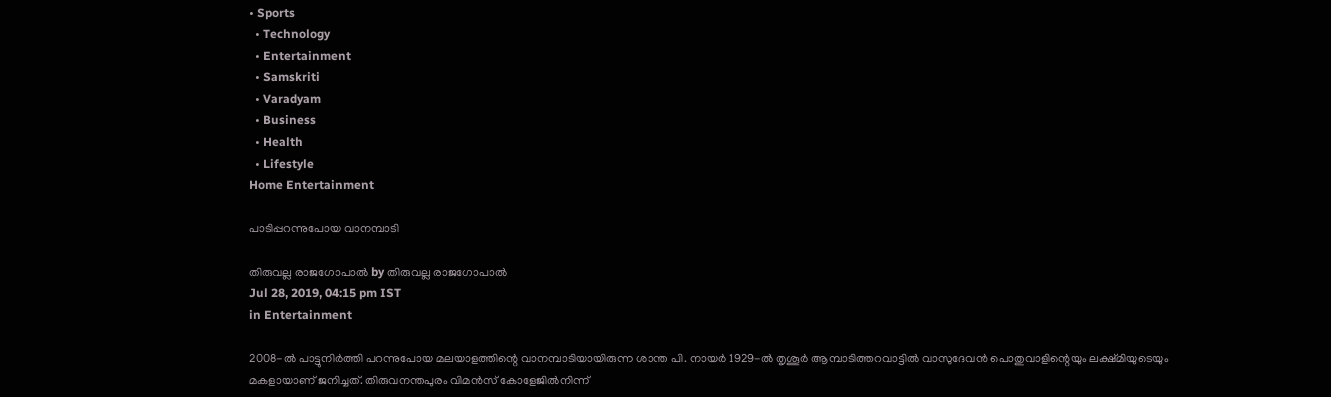• Sports
  • Technology
  • Entertainment
  • Samskriti
  • Varadyam
  • Business
  • Health
  • Lifestyle
Home Entertainment

പാടിപ്പറന്നുപോയ വാനമ്പാടി

തിരുവല്ല രാജഗോപാല്‍ by തിരുവല്ല രാജഗോപാല്‍
Jul 28, 2019, 04:15 pm IST
in Entertainment

2008-ല്‍ പാട്ടുനിര്‍ത്തി പറന്നുപോയ മലയാളത്തിന്റെ വാനമ്പാടിയായിരുന്ന ശാന്ത പി. നായര്‍ 1929-ല്‍ തൃശൂര്‍ ആമ്പാടിത്തറവാട്ടില്‍ വാസുദേവന്‍ പൊതുവാളിന്റെയും ലക്ഷ്മിയുടെയും മകളായാണ് ജനിച്ചത്. തിരുവനന്തപുരം വിമന്‍സ് കോളേജില്‍നിന്ന്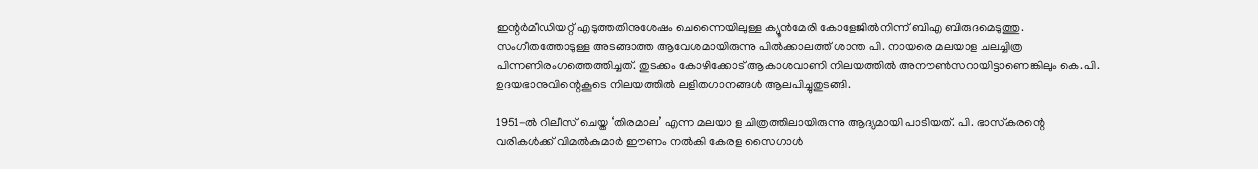ഇന്റര്‍മീഡിയറ്റ് എടുത്തതിനുശേഷം ചെന്നൈയിലുള്ള ക്യൂന്‍മേരി കോളേജില്‍നിന്ന് ബിഎ ബിരുദമെടുത്തു. സംഗീതത്തോടുള്ള അടങ്ങാത്ത ആവേശമായിരുന്നു പില്‍ക്കാലത്ത് ശാന്ത പി. നായരെ മലയാള ചലച്ചിത്ര പിന്നണിരംഗത്തെത്തിച്ചത്. തുടക്കം കോഴിക്കോട് ആകാശവാണി നിലയത്തില്‍ അനൗണ്‍സറായിട്ടാണെങ്കിലും കെ.പി. ഉദയഭാനുവിന്റെകൂടെ നിലയത്തില്‍ ലളിതഗാനങ്ങള്‍ ആലപിച്ചുതുടങ്ങി.

1951-ല്‍ റിലീസ് ചെയ്ത ‘തിരമാല’ എന്ന മലയാ ള ചിത്രത്തിലായിരുന്നു ആദ്യമായി പാടിയത്. പി. ഭാസ്‌കരന്റെ വരികള്‍ക്ക് വിമല്‍കുമാര്‍ ഈണം നല്‍കി കേരള സൈഗാള്‍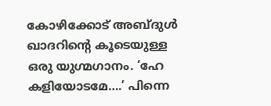കോഴിക്കോട് അബ്ദുള്‍ ഖാദറിന്റെ കൂടെയുള്ള ഒരു യുഗ്മഗാനം. ‘ഹേ കളിയോടമേ….’ പിന്നെ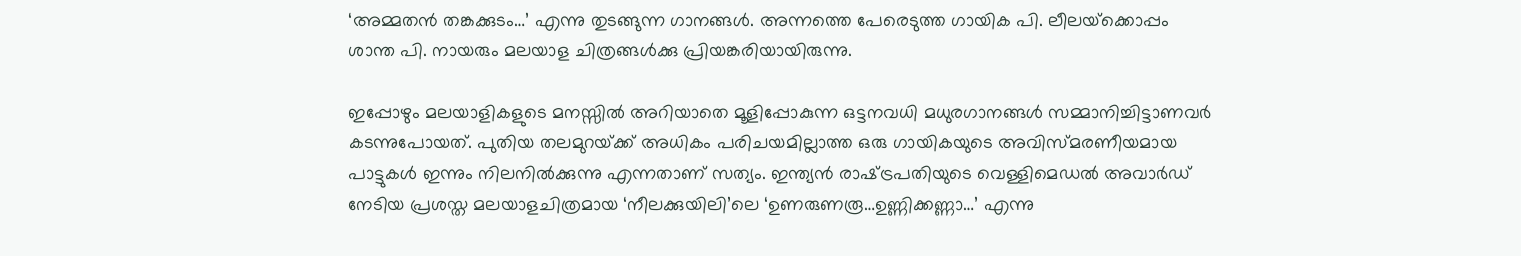‘അമ്മതന്‍ തങ്കക്കുടം…’ എന്നു തുടങ്ങുന്ന ഗാനങ്ങള്‍. അന്നത്തെ പേരെടുത്ത ഗായിക പി. ലീലയ്‌ക്കൊപ്പം ശാന്ത പി. നായരും മലയാള ചിത്രങ്ങള്‍ക്കു പ്രിയങ്കരിയായിരുന്നു.

ഇപ്പോഴും മലയാളികളുടെ മനസ്സില്‍ അറിയാതെ മൂളിപ്പോകുന്ന ഒട്ടനവധി മധുരഗാനങ്ങള്‍ സമ്മാനിച്ചിട്ടാണവര്‍ കടന്നുപോയത്. പുതിയ തലമുറയ്‌ക്ക് അധികം പരിചയമില്ലാത്ത ഒരു ഗായികയുടെ അവിസ്മരണീയമായ പാട്ടുകള്‍ ഇന്നും നിലനില്‍ക്കുന്നു എന്നതാണ് സത്യം. ഇന്ത്യന്‍ രാഷ്‌ട്രപതിയുടെ വെള്ളിമെഡല്‍ അവാര്‍ഡ് നേടിയ പ്രശസ്ത മലയാളചിത്രമായ ‘നീലക്കുയിലി’ലെ ‘ഉണരുണരൂ…ഉണ്ണിക്കണ്ണാ…’ എന്നു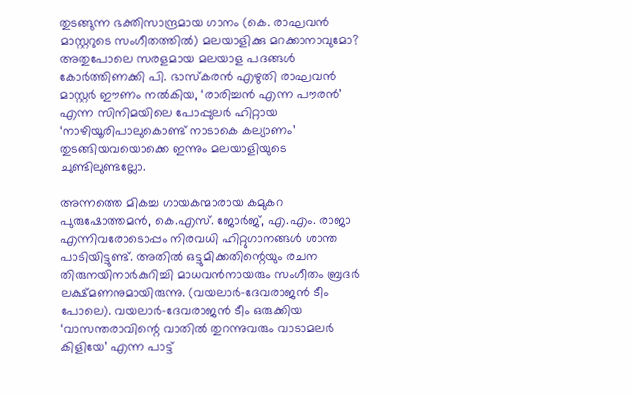തുടങ്ങുന്ന ഭക്തിസാന്ദ്രമായ ഗാനം (കെ. രാഘവന്‍ മാസ്റ്ററുടെ സംഗീതത്തില്‍) മലയാളിക്കു മറക്കാനാവുമോ? അതുപോലെ സരളമായ മലയാള പദങ്ങള്‍ കോര്‍ത്തിണക്കി പി. ഭാസ്‌കരന്‍ എഴുതി രാഘവന്‍ മാസ്റ്റര്‍ ഈണം നല്‍കിയ, ‘രാരിച്ചന്‍ എന്ന പൗരന്‍’ എന്ന സിനിമയിലെ പോപ്പുലര്‍ ഹിറ്റായ ‘നാഴിയൂരിപാലുകൊണ്ട് നാടാകെ കല്യാണം’ തുടങ്ങിയവയൊക്കെ ഇന്നും മലയാളിയുടെ ചുണ്ടിലുണ്ടല്ലോ.

അന്നത്തെ മികച്ച ഗായകന്മാരായ കമുകറ പുരുഷോത്തമന്‍, കെ.എസ്. ജോര്‍ജ്, എ.എം. രാജാ എന്നിവരോടൊപ്പം നിരവധി ഹിറ്റുഗാനങ്ങള്‍ ശാന്ത പാടിയിട്ടുണ്ട്. അതില്‍ ഒട്ടുമിക്കതിന്റെയും രചന തിരുനയിനാര്‍കുറിച്ചി മാധവന്‍നായരും സംഗീതം ബ്രദര്‍ ലക്ഷ്മണനുമായിരുന്നു. (വയലാര്‍-ദേവരാജന്‍ ടീം പോലെ). വയലാര്‍-ദേവരാജന്‍ ടീം ഒരുക്കിയ ‘വാസന്തരാവിന്റെ വാതില്‍ തുറന്നുവരും വാടാമലര്‍ കിളിയേ’ എന്ന പാട്ട്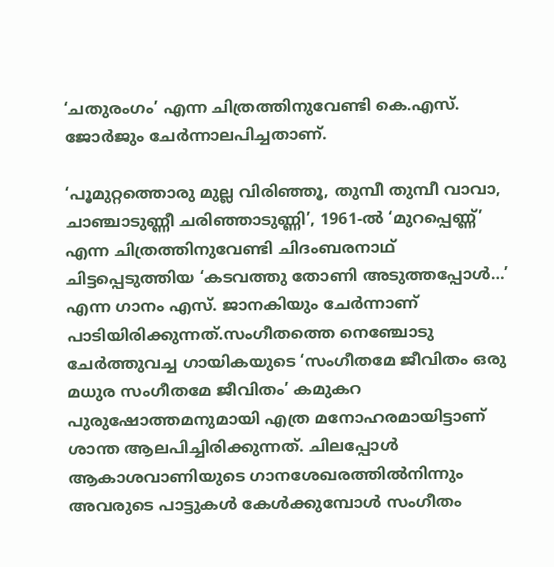‘ചതുരംഗം’ എന്ന ചിത്രത്തിനുവേണ്ടി കെ.എസ്. ജോര്‍ജും ചേര്‍ന്നാലപിച്ചതാണ്.

‘പൂമുറ്റത്തൊരു മുല്ല വിരിഞ്ഞൂ, തുമ്പീ തുമ്പീ വാവാ, ചാഞ്ചാടുണ്ണീ ചരിഞ്ഞാടുണ്ണി’, 1961-ല്‍ ‘മുറപ്പെണ്ണ്’ എന്ന ചിത്രത്തിനുവേണ്ടി ചിദംബരനാഥ് ചിട്ടപ്പെടുത്തിയ ‘കടവത്തു തോണി അടുത്തപ്പോള്‍…’ എന്ന ഗാനം എസ്. ജാനകിയും ചേര്‍ന്നാണ് പാടിയിരിക്കുന്നത്.സംഗീതത്തെ നെഞ്ചോടു ചേര്‍ത്തുവച്ച ഗായികയുടെ ‘സംഗീതമേ ജീവിതം ഒരു മധുര സംഗീതമേ ജീവിതം’ കമുകറ പുരുഷോത്തമനുമായി എത്ര മനോഹരമായിട്ടാണ് ശാന്ത ആലപിച്ചിരിക്കുന്നത്. ചിലപ്പോള്‍ ആകാശവാണിയുടെ ഗാനശേഖരത്തില്‍നിന്നും അവരുടെ പാട്ടുകള്‍ കേള്‍ക്കുമ്പോള്‍ സംഗീതം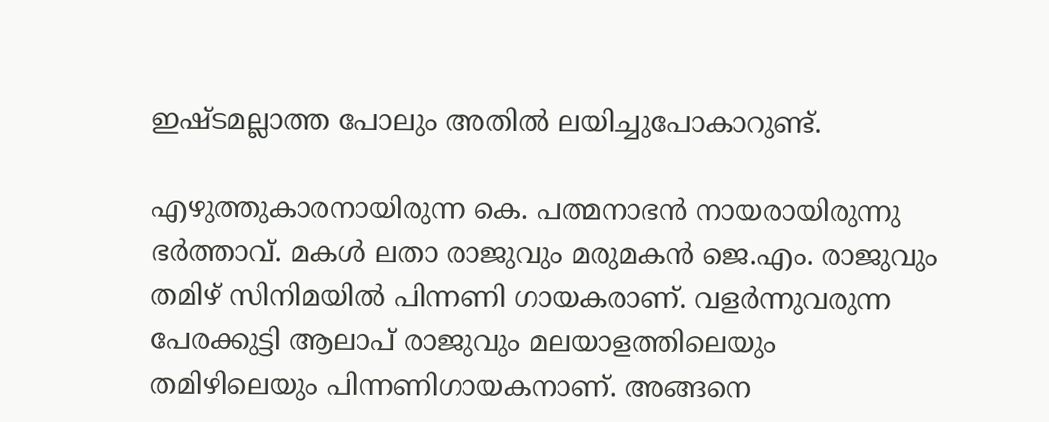ഇഷ്ടമല്ലാത്ത പോലും അതില്‍ ലയിച്ചുപോകാറുണ്ട്.

എഴുത്തുകാരനായിരുന്ന കെ. പത്മനാഭന്‍ നായരായിരുന്നു ഭര്‍ത്താവ്. മകള്‍ ലതാ രാജുവും മരുമകന്‍ ജെ.എം. രാജുവും തമിഴ് സിനിമയില്‍ പിന്നണി ഗായകരാണ്. വളര്‍ന്നുവരുന്ന പേരക്കുട്ടി ആലാപ് രാജുവും മലയാളത്തിലെയും തമിഴിലെയും പിന്നണിഗായകനാണ്. അങ്ങനെ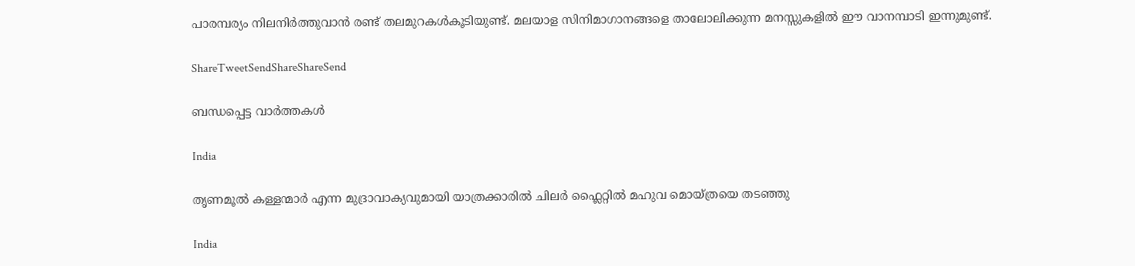പാരമ്പര്യം നിലനിര്‍ത്തുവാന്‍ രണ്ട് തലമുറകള്‍കൂടിയുണ്ട്. മലയാള സിനിമാഗാനങ്ങളെ താലോലിക്കുന്ന മനസ്സുകളില്‍ ഈ വാനമ്പാടി ഇന്നുമുണ്ട്.

ShareTweetSendShareShareSend

ബന്ധപ്പെട്ട വാര്‍ത്തകള്‍

India

തൃണമൂല്‍ കള്ളന്മാര്‍ എന്ന മുദ്രാവാക്യവുമായി യാത്രക്കാരില്‍ ചിലര്‍ ഫ്ലൈറ്റില്‍ മഹുവ മൊയ്ത്രയെ തടഞ്ഞു

India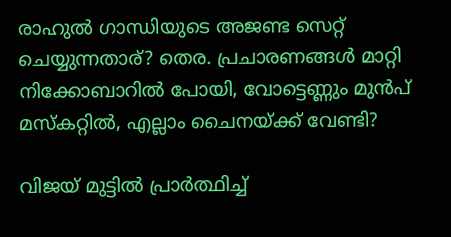രാഹുല്‍ ഗാന്ധിയുടെ അജണ്ട സെറ്റ് ചെയ്യുന്നതാര്? തെര. പ്രചാരണങ്ങള്‍ മാറ്റി നിക്കോബാറില്‍ പോയി, വോട്ടെണ്ണും മുന്‍പ് മസ്കറ്റില്‍, എല്ലാം ചൈനയ്‌ക്ക് വേണ്ടി?

വിജയ് മുട്ടില്‍ പ്രാര്‍ത്ഥിച്ച്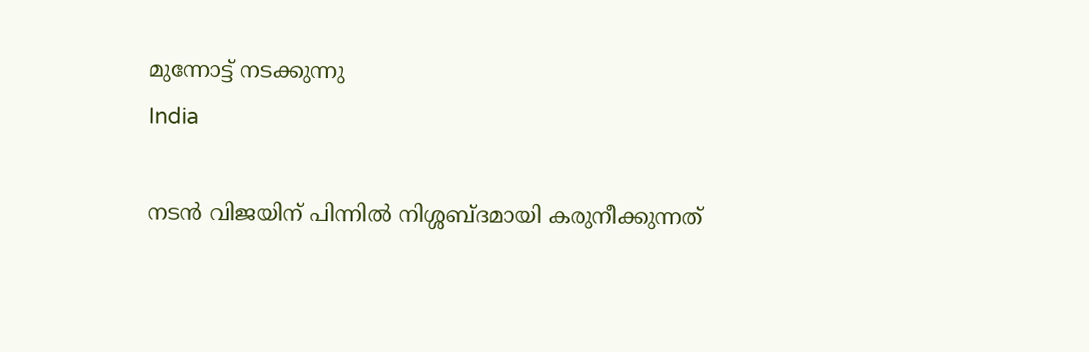മുന്നോട്ട് നടക്കുന്നു
India

നടന്‍ വിജയിന് പിന്നില്‍ നിശ്ശബ്ദമായി കരുനീക്കുന്നത്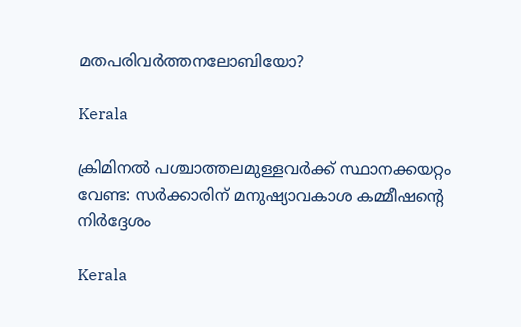മതപരിവര്‍ത്തനലോബിയോ?

Kerala

ക്രിമിനല്‍ പശ്ചാത്തലമുള്ളവര്‍ക്ക് സ്ഥാനക്കയറ്റം വേണ്ട: സര്‍ക്കാരിന് മനുഷ്യാവകാശ കമ്മീഷന്റെ നിര്‍ദ്ദേശം

Kerala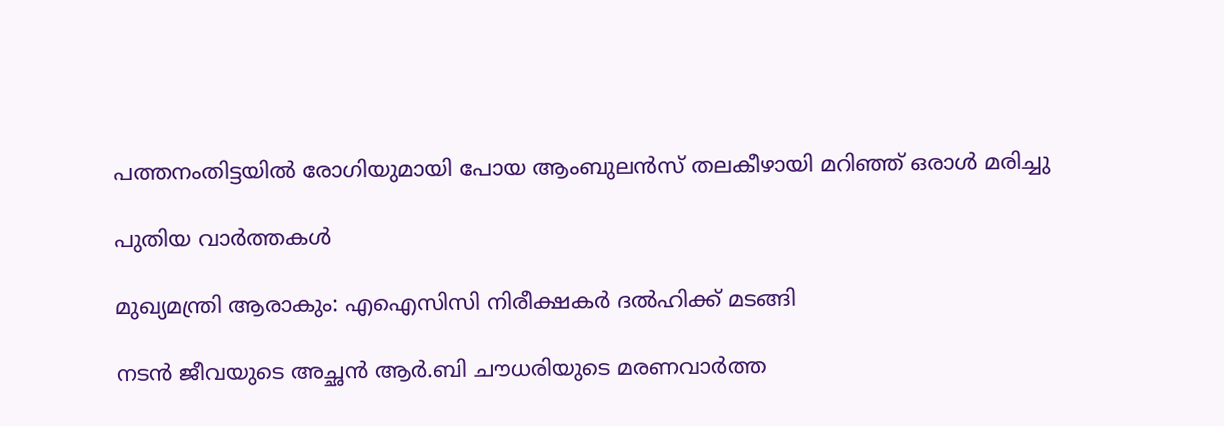പത്തനംതിട്ടയില്‍ രോഗിയുമായി പോയ ആംബുലന്‍സ് തലകീഴായി മറിഞ്ഞ് ഒരാള്‍ മരിച്ചു

പുതിയ വാര്‍ത്തകള്‍

മുഖ്യമന്ത്രി ആരാകും: എഐസിസി നിരീക്ഷകര്‍ ദല്‍ഹിക്ക് മടങ്ങി

നടന്‍ ജീവയുടെ അച്ഛന്‍ ആര്‍.ബി ചൗധരിയുടെ മരണവാര്‍ത്ത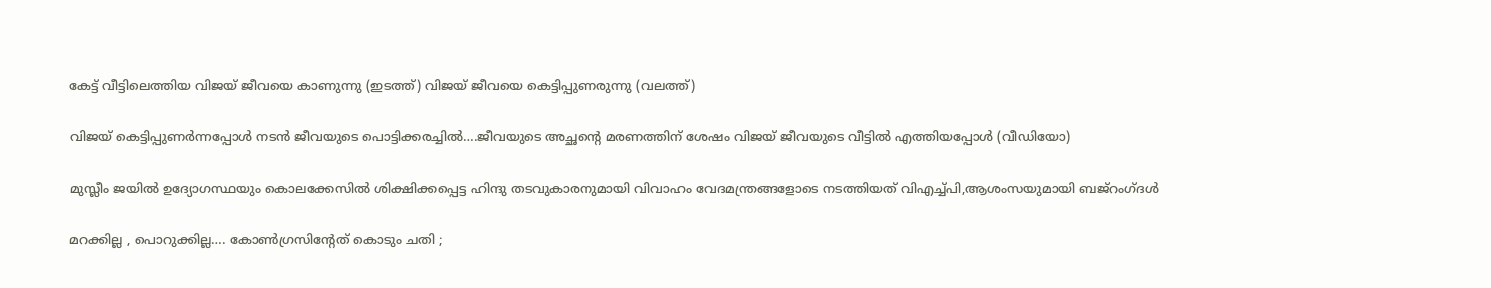കേട്ട് വീട്ടിലെത്തിയ വിജയ് ജീവയെ കാണുന്നു (ഇടത്ത്) വിജയ് ജീവയെ കെട്ടിപ്പുണരുന്നു (വലത്ത്)

വിജയ് കെട്ടിപ്പുണര്‍ന്നപ്പോള്‍ നടന്‍ ജീവയുടെ പൊട്ടിക്കരച്ചില്‍….ജീവയുടെ അച്ഛന്റെ മരണത്തിന് ശേഷം വിജയ് ജീവയുടെ വീട്ടില്‍ എത്തിയപ്പോള്‍ (വീഡിയോ)

മുസ്ലീം ജയില്‍ ഉദ്യോഗസ്ഥയും കൊലക്കേസില്‍ ശിക്ഷിക്കപ്പെട്ട ഹിന്ദു തടവുകാരനുമായി വിവാഹം വേദമന്ത്രങ്ങളോടെ നടത്തിയത് വിഎച്ച്പി,ആശംസയുമായി ബജ്‌റംഗ്ദള്‍

മറക്കില്ല , പൊറുക്കില്ല…. കോൺഗ്രസിൻ്റേത് കൊടും ചതി ;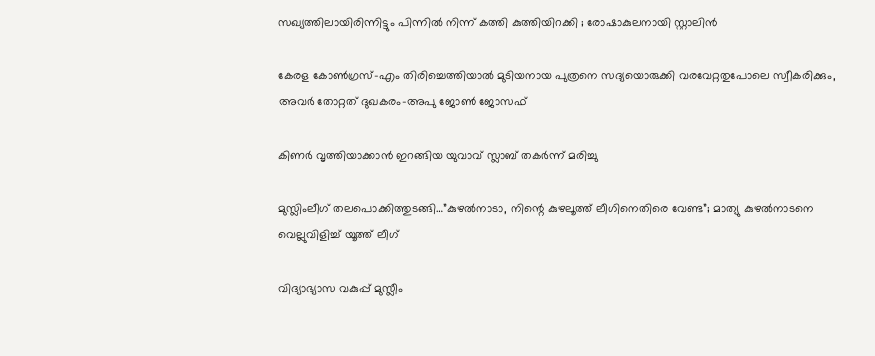സഖ്യത്തിലായിരിന്നിട്ടും പിന്നിൽ നിന്ന് കത്തി കുത്തിയിറക്കി ; രോഷാകുലനായി സ്റ്റാലിൻ

കേരള കോണ്‍ഗ്രസ്-എം തിരിച്ചെത്തിയാല്‍ മുടിയനായ പുത്രനെ സദ്യയൊരുക്കി വരവേറ്റതുപോലെ സ്വീകരിക്കും, അവര്‍ തോറ്റത് ദുഖകരം-അപു ജോണ്‍ ജോസഫ്

കിണര്‍ വൃത്തിയാക്കാന്‍ ഇറങ്ങിയ യുവാവ് സ്ലാബ് തകര്‍ന്ന് മരിച്ചു

മുസ്ലിംലീഗ് തലപൊക്കിത്തുടങ്ങി…”കുഴൽനാടാ, നിന്റെ കുഴലൂത്ത് ലീഗിനെതിരെ വേണ്ട”; മാത്യു കുഴൽനാടനെ വെല്ലുവിളിച്ച് യൂത്ത് ലീഗ്

വിദ്യാഭ്യാസ വകുപ്പ് മുസ്ലീം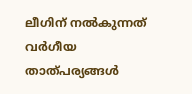ലീഗിന് നല്‍കുന്നത് വര്‍ഗീയ താത്പര്യങ്ങള്‍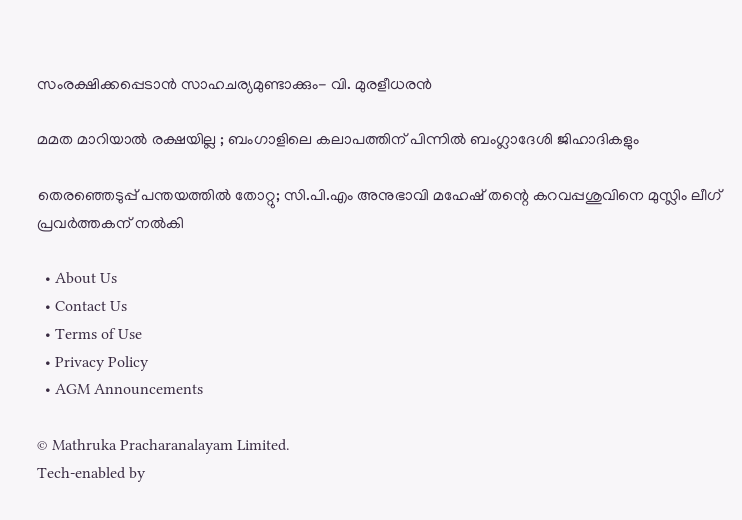സംരക്ഷിക്കപ്പെടാന്‍ സാഹചര്യമുണ്ടാക്കും- വി. മുരളീധരന്‍

മമത മാറിയാൽ രക്ഷയില്ല ; ബംഗാളിലെ കലാപത്തിന് പിന്നിൽ ബംഗ്ലാദേശി ജിഹാദികളും

തെരഞ്ഞെടുപ്പ് പന്തയത്തില്‍ തോറ്റു; സി.പി.എം അനുഭാവി മഹേഷ് തന്റെ കറവപ്പശുവിനെ മുസ്ലിം ലീഗ് പ്രവര്‍ത്തകന് നല്‍കി

  • About Us
  • Contact Us
  • Terms of Use
  • Privacy Policy
  • AGM Announcements

© Mathruka Pracharanalayam Limited.
Tech-enabled by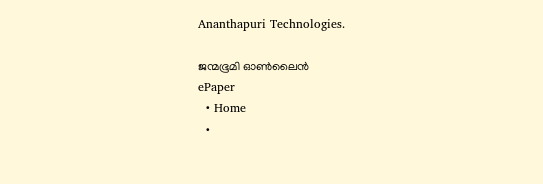Ananthapuri Technologies.

ജന്മഭൂമി ഓണ്‍ലൈന്‍
ePaper
  • Home
  •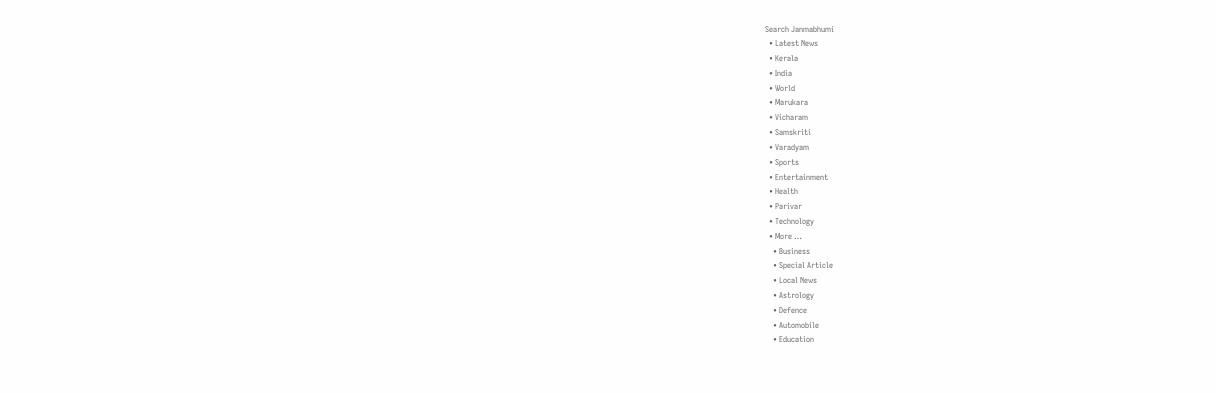Search Janmabhumi
  • Latest News
  • Kerala
  • India
  • World
  • Marukara
  • Vicharam
  • Samskriti
  • Varadyam
  • Sports
  • Entertainment
  • Health
  • Parivar
  • Technology
  • More …
    • Business
    • Special Article
    • Local News
    • Astrology
    • Defence
    • Automobile
    • Education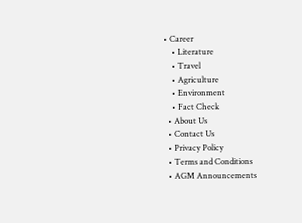• Career
    • Literature
    • Travel
    • Agriculture
    • Environment
    • Fact Check
  • About Us
  • Contact Us
  • Privacy Policy
  • Terms and Conditions
  • AGM Announcements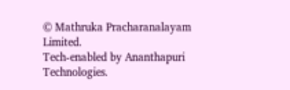© Mathruka Pracharanalayam Limited.
Tech-enabled by Ananthapuri Technologies.